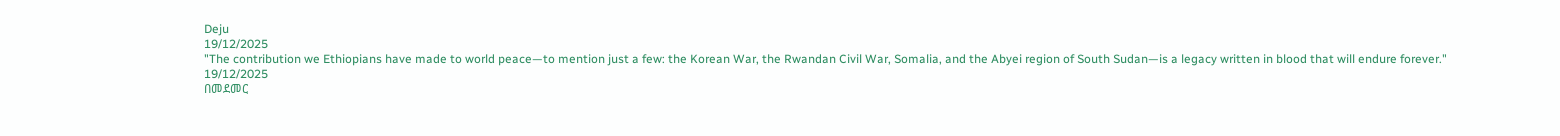Deju
19/12/2025
"The contribution we Ethiopians have made to world peace—to mention just a few: the Korean War, the Rwandan Civil War, Somalia, and the Abyei region of South Sudan—is a legacy written in blood that will endure forever."
19/12/2025
በመደመር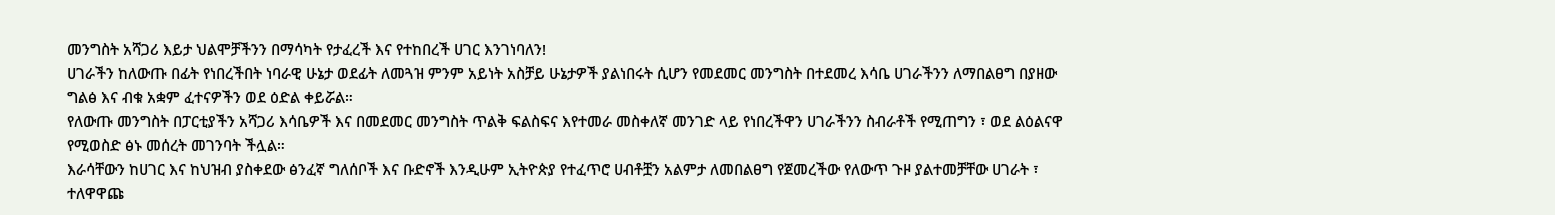መንግስት አሻጋሪ እይታ ህልሞቻችንን በማሳካት የታፈረች እና የተከበረች ሀገር እንገነባለን!
ሀገራችን ከለውጡ በፊት የነበረችበት ነባራዊ ሁኔታ ወደፊት ለመጓዝ ምንም አይነት አስቻይ ሁኔታዎች ያልነበሩት ሲሆን የመደመር መንግስት በተደመረ እሳቤ ሀገራችንን ለማበልፀግ በያዘው ግልፅ እና ብቁ አቋም ፈተናዎችን ወደ ዕድል ቀይሯል።
የለውጡ መንግስት በፓርቲያችን አሻጋሪ እሳቤዎች እና በመደመር መንግስት ጥልቅ ፍልስፍና እየተመራ መስቀለኛ መንገድ ላይ የነበረችዋን ሀገራችንን ስብራቶች የሚጠግን ፣ ወደ ልዕልናዋ የሚወስድ ፅኑ መሰረት መገንባት ችሏል።
እራሳቸውን ከሀገር እና ከህዝብ ያስቀደው ፅንፈኛ ግለሰቦች እና ቡድኖች እንዲሁም ኢትዮጵያ የተፈጥሮ ሀብቶቿን አልምታ ለመበልፀግ የጀመረችው የለውጥ ጉዞ ያልተመቻቸው ሀገራት ፣ ተለዋዋጩ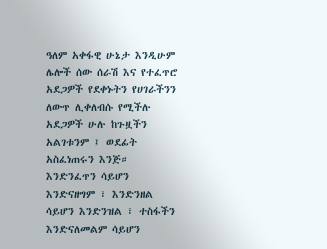ዓለም አቀፋዊ ሁኔታ እንዲሁም ሌሎች ሰው ሰራሽ እና የተፈጥሮ አደጋዎች የደቀኑትን የሀገራችንን ለውጥ ሊቀለብሱ የሚችሉ አደጋዎች ሁሉ ከጉዟችን አልገቱንም ፤ ወደፊት አስፈነጠሩን እንጅ።
እንድንፈጥን ሳይሆን እንድናዘግም ፣ እንድንዘል ሳይሆን እንድንዝል ፣ ተስፋችን እንድናለመልም ሳይሆን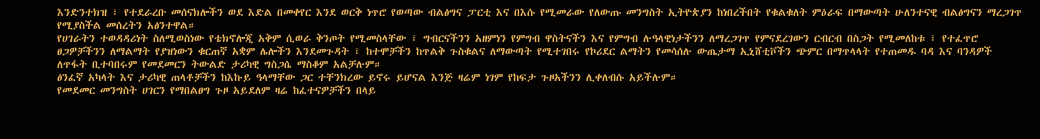እንድንተክዝ ፣ የተደራረቡ መሰናክሎችን ወደ እድል በመቀየር እንደ ወርቅ ነጥሮ የወጣው ብልፅግና ፓርቲ እና በእሱ የሚመራው የለውጡ መንግስት ኢትዮጵያን ከነበረችበት የቁልቁለት ምዕራፍ በማውጣት ሁለንተናዊ ብልፅግናን ማረጋገጥ የሚያስችል መሰረትን አፅንተዋል።
የሀገራትን ተወዳዳሪነት ስለሚወስነው የቴክኖሎጂ አቅም ሲወራ ቅንጦት የሚመስላቸው ፣ ግብርናችንን አዘምነን የምግብ ዋስትናችን እና የምግብ ሉዓላዊነታችንን ለማረጋገጥ የምናደረገውን ርብርብ በስጋት የሚመለከቱ ፣ የተፈጥሮ ፀጋዎቻችንን ለማልማት የያዝነውን ቁርጠኛ አቋም ሌሎችን እንደመጉዳት ፣ ከተሞቻችን ከጥልቅ ጉስቁልና ለማውጣት የሚተገበሩ የኮሪደር ልማትን የመሳሰሉ ውጤታማ ኢኒሸቲቮችን ጭምር በማጥላላት የተጠመዱ ባዳ እና ባንዳዎች ለጥፋት ቢተባበሩም የመደመርን ትውልድ ታሪካዊ ግስጋሴ ማስቆም አልቻሉም።
ፅንፈኛ አካላት እና ታሪካዊ ጠላቶቻችን ከእኩይ ዓላማቸው ጋር ተቸንክረው ይኖሩ ይሆናል እንጅ ዛሬም ነገም የከፍታ ጉዞአችንን ሊቀለብሱ አይችሉም።
የመደመር መንግስት ሀገርን የማበልፀግ ጉዞ አይደለም ዛሬ ከፈተናዎቻችን በላይ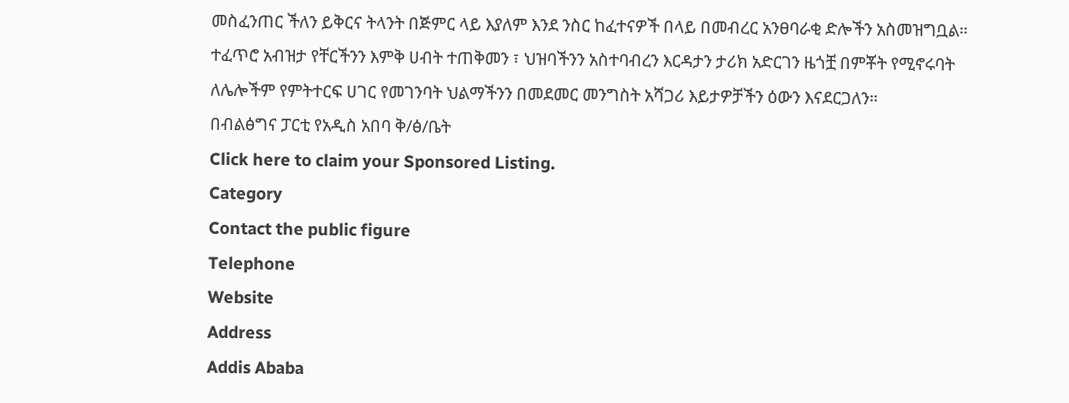መስፈንጠር ችለን ይቅርና ትላንት በጅምር ላይ እያለም እንደ ንስር ከፈተናዎች በላይ በመብረር አንፀባራቂ ድሎችን አስመዝግቧል።
ተፈጥሮ አብዝታ የቸርችንን እምቅ ሀብት ተጠቅመን ፣ ህዝባችንን አስተባብረን እርዳታን ታሪክ አድርገን ዜጎቿ በምቾት የሚኖሩባት ለሌሎችም የምትተርፍ ሀገር የመገንባት ህልማችንን በመደመር መንግስት አሻጋሪ እይታዎቻችን ዕውን እናደርጋለን።
በብልፅግና ፓርቲ የአዲስ አበባ ቅ/ፅ/ቤት
Click here to claim your Sponsored Listing.
Category
Contact the public figure
Telephone
Website
Address
Addis Ababa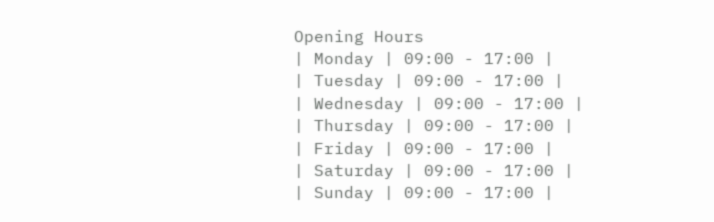Opening Hours
| Monday | 09:00 - 17:00 |
| Tuesday | 09:00 - 17:00 |
| Wednesday | 09:00 - 17:00 |
| Thursday | 09:00 - 17:00 |
| Friday | 09:00 - 17:00 |
| Saturday | 09:00 - 17:00 |
| Sunday | 09:00 - 17:00 |